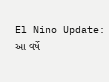El Nino Update: આ વર્ષે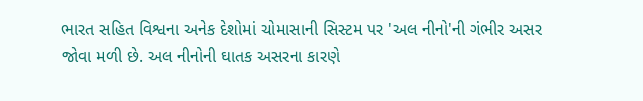ભારત સહિત વિશ્વના અનેક દેશોમાં ચોમાસાની સિસ્ટમ પર 'અલ નીનો'ની ગંભીર અસર જોવા મળી છે. અલ નીનોની ઘાતક અસરના કારણે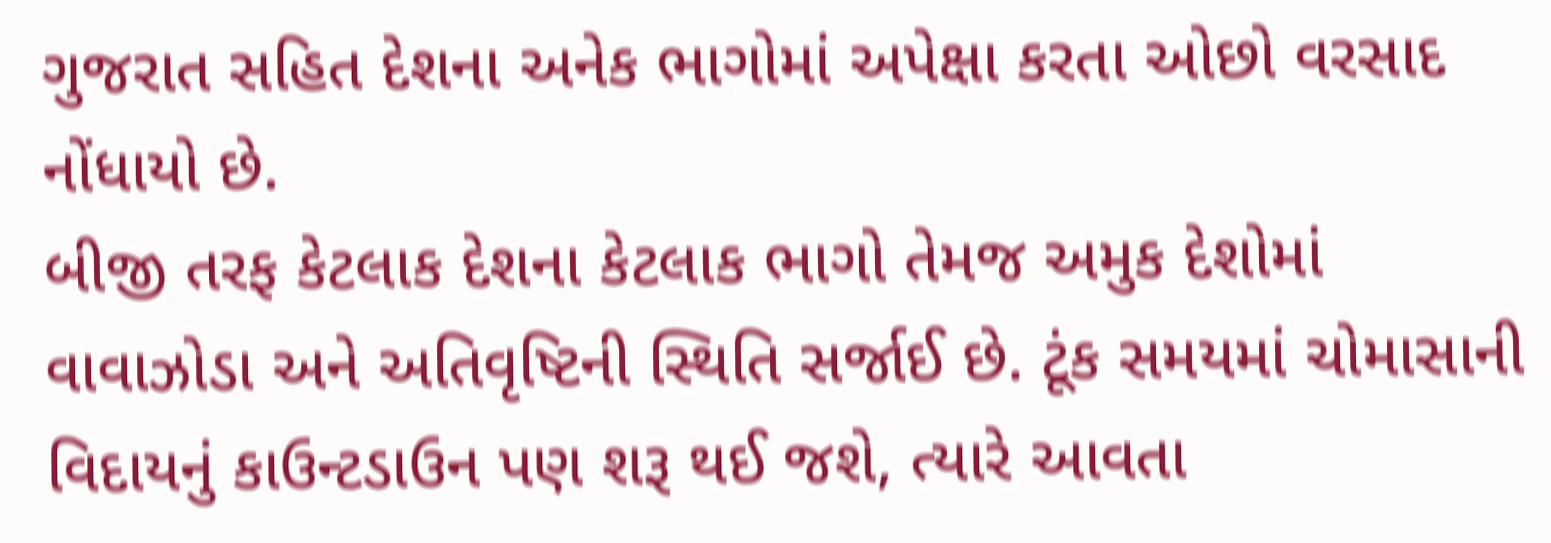ગુજરાત સહિત દેશના અનેક ભાગોમાં અપેક્ષા કરતા ઓછો વરસાદ નોંધાયો છે.
બીજી તરફ કેટલાક દેશના કેટલાક ભાગો તેમજ અમુક દેશોમાં વાવાઝોડા અને અતિવૃષ્ટિની સ્થિતિ સર્જાઈ છે. ટૂંક સમયમાં ચોમાસાની વિદાયનું કાઉન્ટડાઉન પણ શરૂ થઈ જશે, ત્યારે આવતા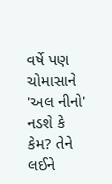વર્ષે પણ ચોમાસાને 'અલ નીનો' નડશે કે કેમ? તેને લઈને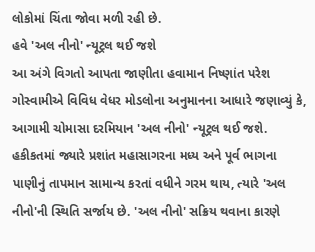લોકોમાં ચિંતા જોવા મળી રહી છે.
હવે 'અલ નીનો' ન્યૂટ્રલ થઈ જશે
આ અંગે વિગતો આપતા જાણીતા હવામાન નિષ્ણાંત પરેશ ગોસ્વામીએ વિવિધ વેધર મોડલોના અનુમાનના આધારે જણાવ્યું કે, આગામી ચોમાસા દરમિયાન 'અલ નીનો' ન્યૂટ્રલ થઈ જશે.
હકીકતમાં જ્યારે પ્રશાંત મહાસાગરના મધ્ય અને પૂર્વ ભાગના પાણીનું તાપમાન સામાન્ય કરતાં વધીને ગરમ થાય, ત્યારે 'અલ નીનો'ની સ્થિતિ સર્જાય છે. 'અલ નીનો' સક્રિય થવાના કારણે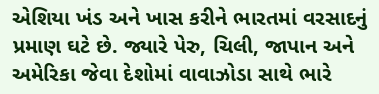એશિયા ખંડ અને ખાસ કરીને ભારતમાં વરસાદનું પ્રમાણ ઘટે છે. જ્યારે પેરુ, ચિલી, જાપાન અને અમેરિકા જેવા દેશોમાં વાવાઝોડા સાથે ભારે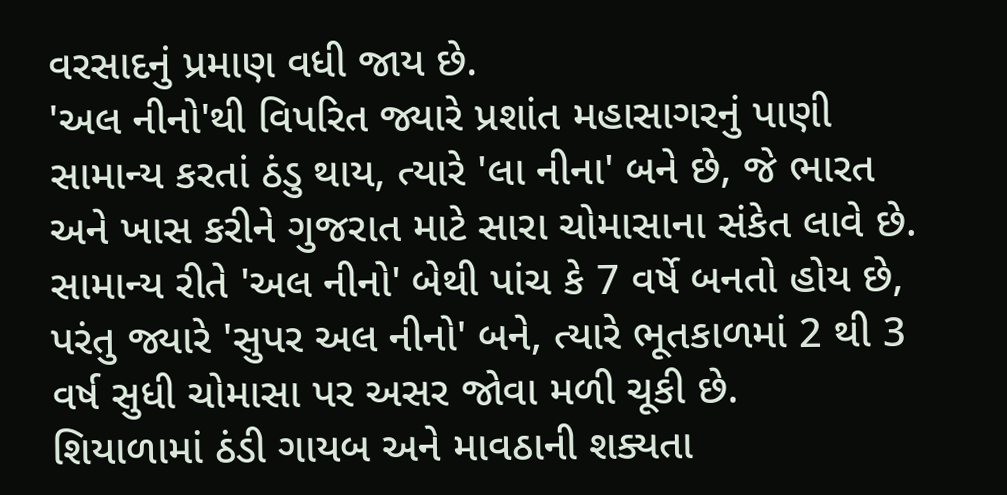વરસાદનું પ્રમાણ વધી જાય છે.
'અલ નીનો'થી વિપરિત જ્યારે પ્રશાંત મહાસાગરનું પાણી સામાન્ય કરતાં ઠંડુ થાય, ત્યારે 'લા નીના' બને છે, જે ભારત અને ખાસ કરીને ગુજરાત માટે સારા ચોમાસાના સંકેત લાવે છે.
સામાન્ય રીતે 'અલ નીનો' બેથી પાંચ કે 7 વર્ષે બનતો હોય છે, પરંતુ જ્યારે 'સુપર અલ નીનો' બને, ત્યારે ભૂતકાળમાં 2 થી 3 વર્ષ સુધી ચોમાસા પર અસર જોવા મળી ચૂકી છે.
શિયાળામાં ઠંડી ગાયબ અને માવઠાની શક્યતા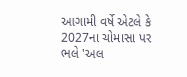આગામી વર્ષે એટલે કે 2027ના ચોમાસા પર ભલે 'અલ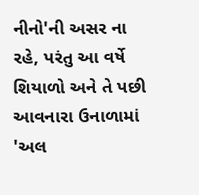નીનો'ની અસર ના રહે, પરંતુ આ વર્ષે શિયાળો અને તે પછી આવનારા ઉનાળામાં 'અલ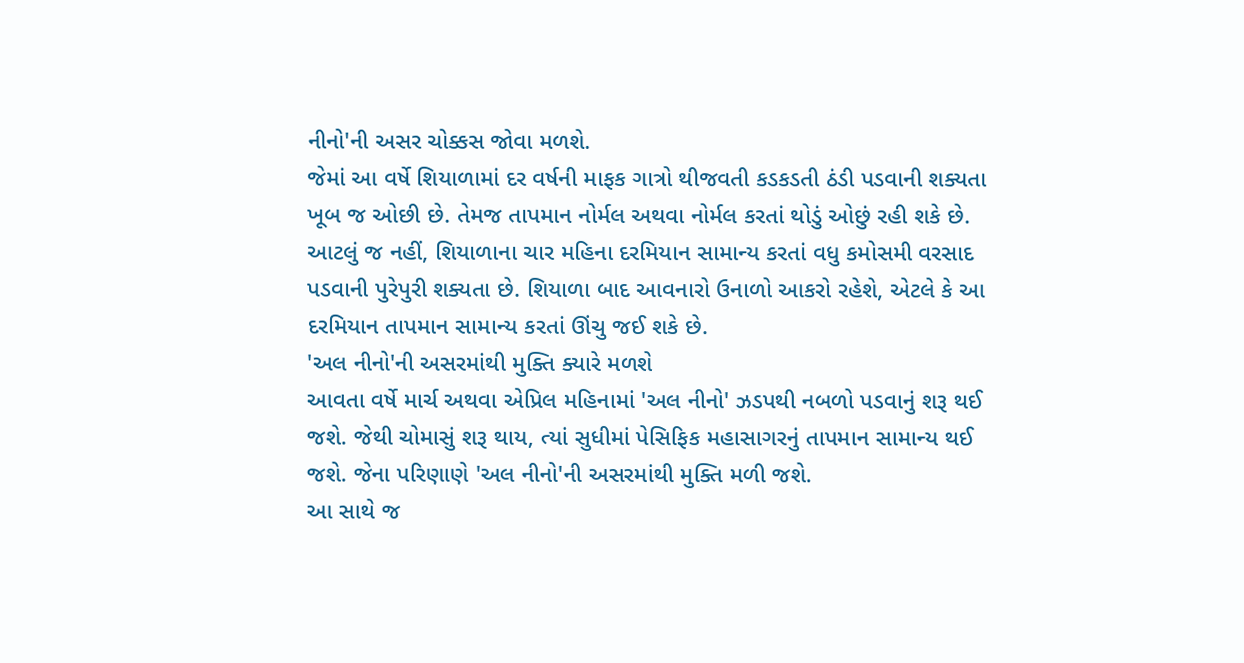નીનો'ની અસર ચોક્કસ જોવા મળશે.
જેમાં આ વર્ષે શિયાળામાં દર વર્ષની માફક ગાત્રો થીજવતી કડકડતી ઠંડી પડવાની શક્યતા ખૂબ જ ઓછી છે. તેમજ તાપમાન નોર્મલ અથવા નોર્મલ કરતાં થોડું ઓછું રહી શકે છે. આટલું જ નહીં, શિયાળાના ચાર મહિના દરમિયાન સામાન્ય કરતાં વધુ કમોસમી વરસાદ પડવાની પુરેપુરી શક્યતા છે. શિયાળા બાદ આવનારો ઉનાળો આકરો રહેશે, એટલે કે આ દરમિયાન તાપમાન સામાન્ય કરતાં ઊંચુ જઈ શકે છે.
'અલ નીનો'ની અસરમાંથી મુક્તિ ક્યારે મળશે
આવતા વર્ષે માર્ચ અથવા એપ્રિલ મહિનામાં 'અલ નીનો' ઝડપથી નબળો પડવાનું શરૂ થઈ જશે. જેથી ચોમાસું શરૂ થાય, ત્યાં સુધીમાં પેસિફિક મહાસાગરનું તાપમાન સામાન્ય થઈ જશે. જેના પરિણાણે 'અલ નીનો'ની અસરમાંથી મુક્તિ મળી જશે.
આ સાથે જ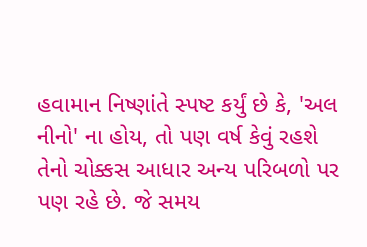હવામાન નિષ્ણાંતે સ્પષ્ટ કર્યું છે કે, 'અલ નીનો' ના હોય, તો પણ વર્ષ કેવું રહશે તેનો ચોક્કસ આધાર અન્ય પરિબળો પર પણ રહે છે. જે સમય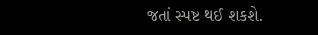જતાં સ્પષ્ટ થઈ શકશે.